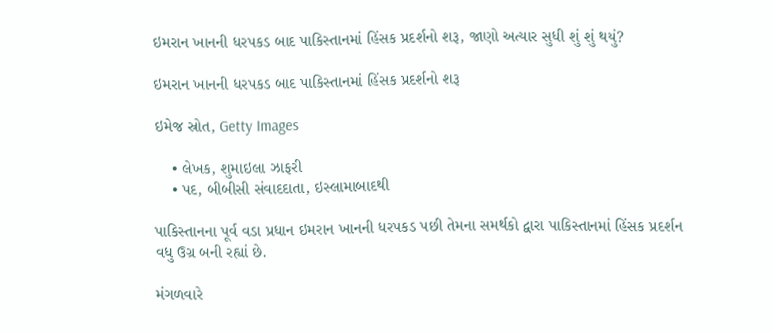ઇમરાન ખાનની ધરપકડ બાદ પાકિસ્તાનમાં હિંસક પ્રદર્શનો શરૂ, જાણો અત્યાર સુધી શું શું થયું?

ઇમરાન ખાનની ધરપકડ બાદ પાકિસ્તાનમાં હિંસક પ્રદર્શનો શરૂ

ઇમેજ સ્રોત, Getty Images

    • લેખક, શુમાઇલા ઝાફરી
    • પદ, બીબીસી સંવાદદાતા, ઇસ્લામાબાદથી

પાકિસ્તાનના પૂર્વ વડા પ્રધાન ઇમરાન ખાનની ધરપકડ પછી તેમના સમર્થકો દ્વારા પાકિસ્તાનમાં હિંસક પ્રદર્શન વધુ ઉગ્ર બની રહ્યાં છે.

મંગળવારે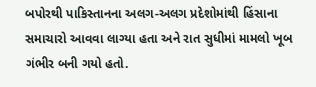બપોરથી પાકિસ્તાનના અલગ-અલગ પ્રદેશોમાંથી હિંસાના સમાચારો આવવા લાગ્યા હતા અને રાત સુધીમાં મામલો ખૂબ ગંભીર બની ગયો હતો.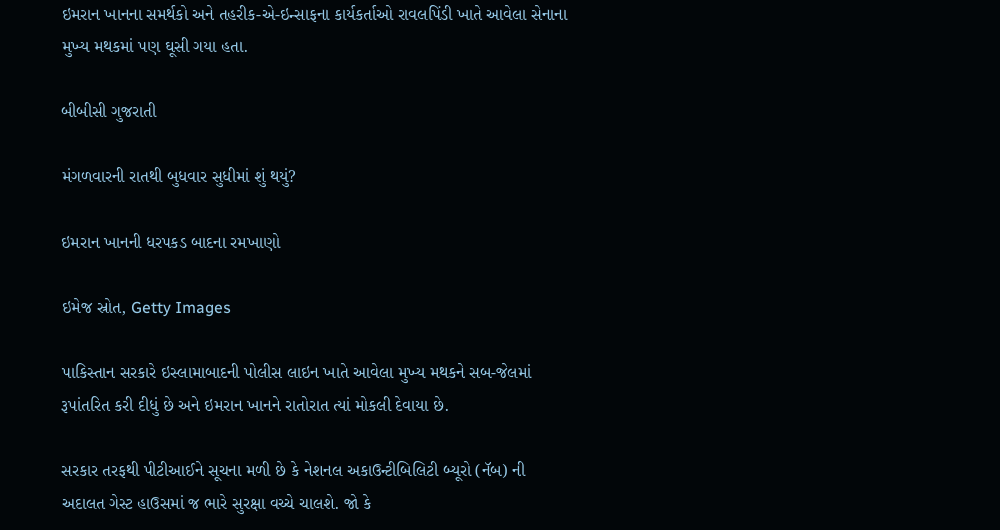ઇમરાન ખાનના સમર્થકો અને તહરીક-એ-ઇન્સાફના કાર્યકર્તાઓ રાવલપિંડી ખાતે આવેલા સેનાના મુખ્ય મથકમાં પણ ઘૂસી ગયા હતા.

બીબીસી ગુજરાતી

મંગળવારની રાતથી બુધવાર સુધીમાં શું થયું?

ઇમરાન ખાનની ધરપકડ બાદના રમખાણો

ઇમેજ સ્રોત, Getty Images

પાકિસ્તાન સરકારે ઇસ્લામાબાદની પોલીસ લાઇન ખાતે આવેલા મુખ્ય મથકને સબ-જેલમાં રૂપાંતરિત કરી દીધું છે અને ઇમરાન ખાનને રાતોરાત ત્યાં મોકલી દેવાયા છે.

સરકાર તરફથી પીટીઆઈને સૂચના મળી છે કે નેશનલ અકાઉન્ટીબિલિટી બ્યૂરો (નૅબ) ની અદાલત ગેસ્ટ હાઉસમાં જ ભારે સુરક્ષા વચ્ચે ચાલશે. જો કે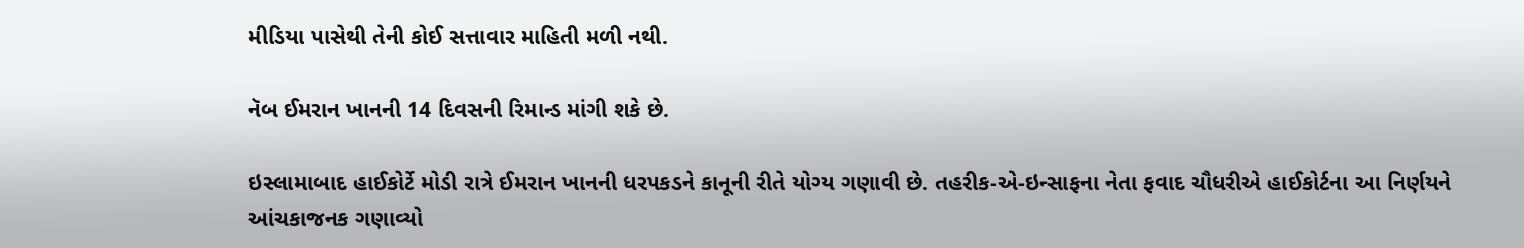મીડિયા પાસેથી તેની કોઈ સત્તાવાર માહિતી મળી નથી.

નૅબ ઈમરાન ખાનની 14 દિવસની રિમાન્ડ માંગી શકે છે.

ઇસ્લામાબાદ હાઈકોર્ટે મોડી રાત્રે ઈમરાન ખાનની ધરપકડને કાનૂની રીતે યોગ્ય ગણાવી છે. તહરીક-એ-ઇન્સાફના નેતા ફવાદ ચૌધરીએ હાઈકોર્ટના આ નિર્ણયને આંચકાજનક ગણાવ્યો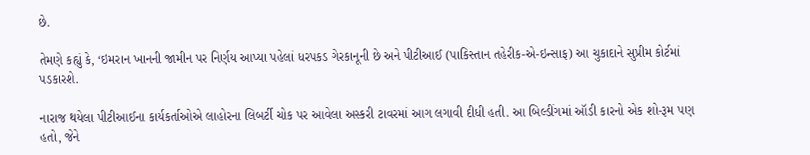છે.

તેમણે કહ્યું કે, ‘ઇમરાન ખાનની જામીન પર નિર્ણય આપ્યા પહેલાં ધરપકડ ગેરકાનૂની છે અને પીટીઆઈ (પાકિસ્તાન તહેરીક-એ-ઇન્સાફ) આ ચુકાદાને સુપ્રીમ કોર્ટમાં પડકારશે.

નારાજ થયેલા પીટીઆઈના કાર્યકર્તાઓએ લાહોરના લિબર્ટી ચોક પર આવેલા અસ્કરી ટાવરમાં આગ લગાવી દીધી હતી. આ બિલ્ડીંગમાં ઑડી કારનો એક શો-રૂમ પણ હતો, જેને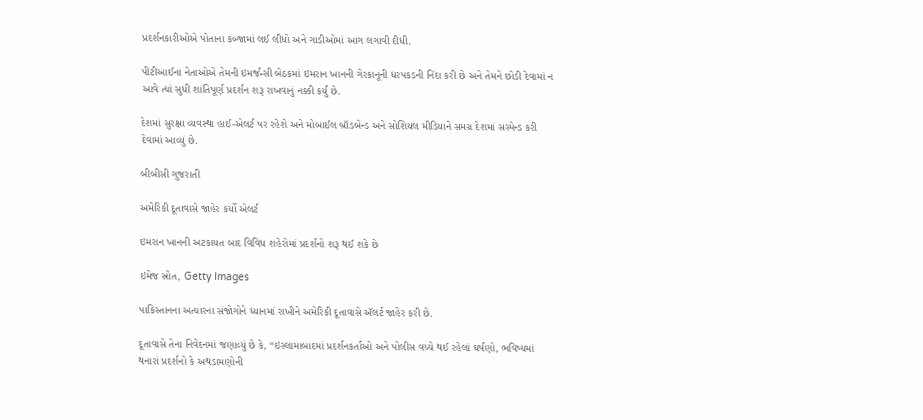પ્રદર્શનકારીઓએ પોતાના કબ્જામાં લઈ લીધો અને ગાડીઓમાં આગ લગાવી દીધી.

પીટીઆઈના નેતાઓએ તેમની ઇમર્જન્સી બેઠકમાં ઇમરાન ખાનની ગેરકાનૂની ધરપકડની નિંદા કરી છે અને તેમને છોડી દેવામાં ન આવે ત્યાં સુધી શાંતિપૂર્ણ પ્રદર્શન શરૂ રાખવાનું નક્કી કર્યું છે.

દેશમાં સુરક્ષા વ્યવસ્થા હાઈ-એલર્ટ પર રહેશે અને મોબાઈલ બ્રૉડબેન્ડ અને સોશિયલ મીડિયાને સમગ્ર દેશમાં સસ્પેન્ડ કરી દેવામાં આવ્યું છે.

બીબીસી ગુજરાતી

અમેરિકી દૂતાવાસે જાહેર કર્યો એલર્ટ

ઇમરાન ખાનની અટકાયત બાદ વિવિધ શહેરોમાં પ્રદર્શનો શરૂ થઈ શકે છે

ઇમેજ સ્રોત, Getty Images

પાકિસ્તાનના અત્યારના સંજોગોને ધ્યાનમાં રાખીને અમેરિકી દૂતાવાસે ઍલર્ટ જાહેર કરી છે.

દૂતાવાસે તેના નિવેદનમાં જણાવ્યું છે કે, “ઇસ્લામાબાદમાં પ્રદર્શનકર્તાઓ અને પોલીસ વચ્ચે થઈ રહેલાં ઘર્ષણો, ભવિષ્યમાં થનારાં પ્રદર્શનો કે અથડામણોની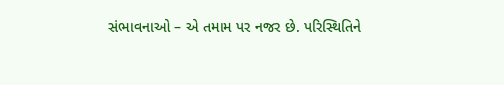સંભાવનાઓ – એ તમામ પર નજર છે. પરિસ્થિતિને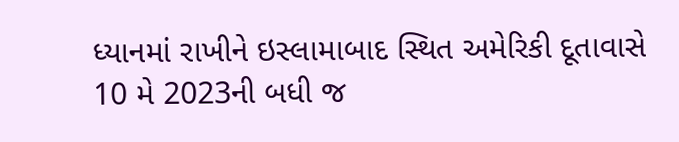ધ્યાનમાં રાખીને ઇસ્લામાબાદ સ્થિત અમેરિકી દૂતાવાસે 10 મે 2023ની બધી જ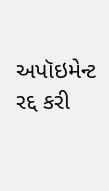અપૉઇમેન્ટ રદ્દ કરી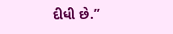દીધી છે.”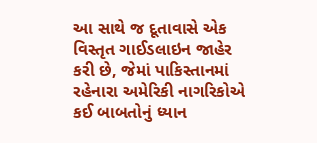આ સાથે જ દૂતાવાસે એક વિસ્તૃત ગાઈડલાઇન જાહેર કરી છે, જેમાં પાકિસ્તાનમાં રહેનારા અમેરિકી નાગરિકોએ કઈ બાબતોનું ધ્યાન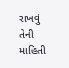રાખવું તેની માહિતી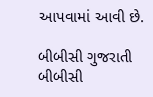આપવામાં આવી છે.

બીબીસી ગુજરાતી
બીબીસી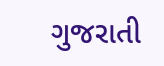ગુજરાતી